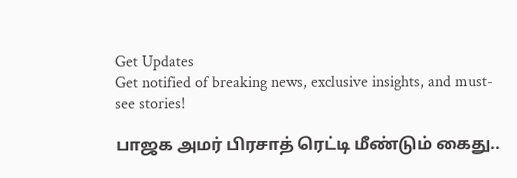Get Updates
Get notified of breaking news, exclusive insights, and must-see stories!

பாஜக அமர் பிரசாத் ரெட்டி மீண்டும் கைது..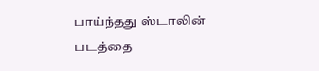பாய்ந்தது ஸ்டாலின் படத்தை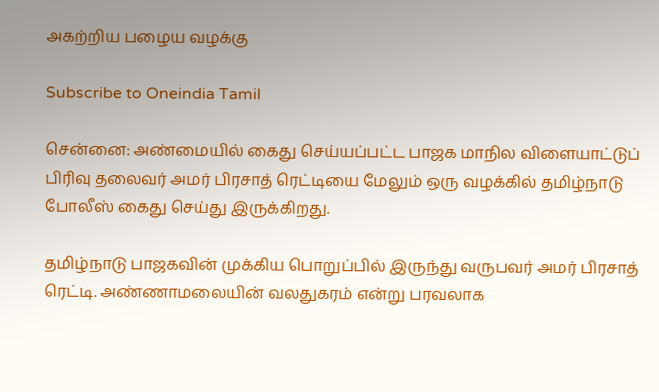அகற்றிய பழைய வழக்கு

Subscribe to Oneindia Tamil

சென்னை: அண்மையில் கைது செய்யப்பட்ட பாஜக மாநில விளையாட்டுப் பிரிவு தலைவர் அமர் பிரசாத் ரெட்டியை மேலும் ஒரு வழக்கில் தமிழ்நாடு போலீஸ் கைது செய்து இருக்கிறது.

தமிழ்நாடு பாஜகவின் முக்கிய பொறுப்பில் இருந்து வருபவர் அமர் பிரசாத் ரெட்டி. அண்ணாமலையின் வலதுகரம் என்று பரவலாக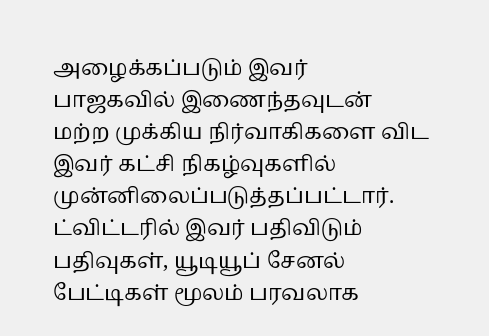அழைக்கப்படும் இவர் பாஜகவில் இணைந்தவுடன் மற்ற முக்கிய நிர்வாகிகளை விட இவர் கட்சி நிகழ்வுகளில் முன்னிலைப்படுத்தப்பட்டார். ட்விட்டரில் இவர் பதிவிடும் பதிவுகள், யூடியூப் சேனல் பேட்டிகள் மூலம் பரவலாக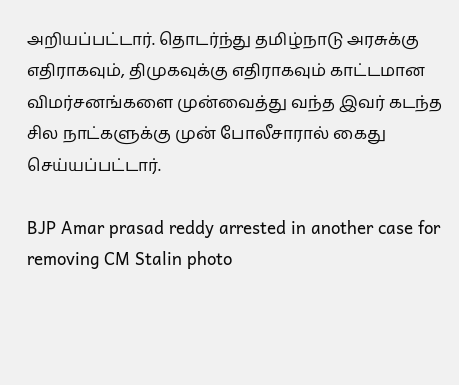அறியப்பட்டார். தொடர்ந்து தமிழ்நாடு அரசுக்கு எதிராகவும், திமுகவுக்கு எதிராகவும் காட்டமான விமர்சனங்களை முன்வைத்து வந்த இவர் கடந்த சில நாட்களுக்கு முன் போலீசாரால் கைது செய்யப்பட்டார்.

BJP Amar prasad reddy arrested in another case for removing CM Stalin photo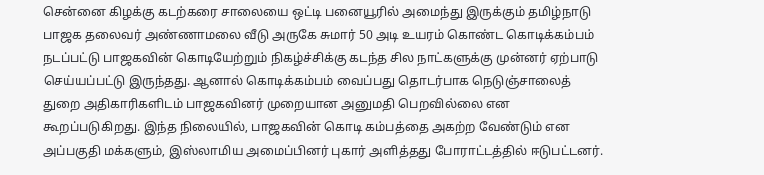சென்னை கிழக்கு கடற்கரை சாலையை ஒட்டி பனையூரில் அமைந்து இருக்கும் தமிழ்நாடு பாஜக தலைவர் அண்ணாமலை வீடு அருகே சுமார் 50 அடி உயரம் கொண்ட கொடிக்கம்பம் நடப்பட்டு பாஜகவின் கொடியேற்றும் நிகழ்ச்சிக்கு கடந்த சில நாட்களுக்கு முன்னர் ஏற்பாடு செய்யப்பட்டு இருந்தது. ஆனால் கொடிக்கம்பம் வைப்பது தொடர்பாக நெடுஞ்சாலைத் துறை அதிகாரிகளிடம் பாஜகவினர் முறையான அனுமதி பெறவில்லை என கூறப்படுகிறது. இந்த நிலையில், பாஜகவின் கொடி கம்பத்தை அகற்ற வேண்டும் என அப்பகுதி மக்களும், இஸ்லாமிய அமைப்பினர் புகார் அளித்தது போராட்டத்தில் ஈடுபட்டனர்.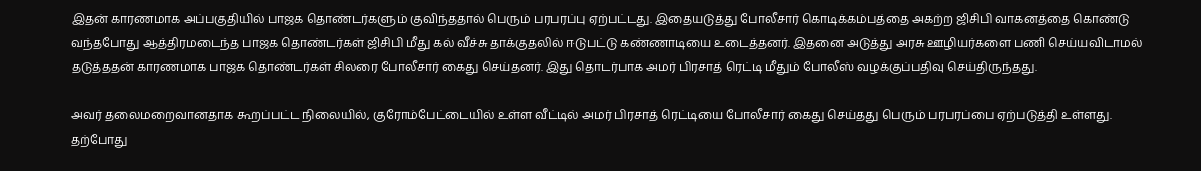இதன் காரணமாக அப்பகுதியில் பாஜக தொண்டர்களும் குவிந்ததால் பெரும் பரபரப்பு ஏற்பட்டது. இதையடுத்து போலீசார் கொடிக்கம்பத்தை அகற்ற ஜிசிபி வாகனத்தை கொண்டு வந்தபோது ஆத்திரமடைந்த பாஜக தொண்டர்கள் ஜிசிபி மீது கல் வீச்சு தாக்குதலில் ஈடுபட்டு கண்ணாடியை உடைத்தனர். இதனை அடுத்து அரசு ஊழியர்களை பணி செய்யவிடாமல் தடுத்ததன் காரணமாக பாஜக தொண்டர்கள் சிலரை போலீசார் கைது செய்தனர். இது தொடர்பாக அமர் பிரசாத் ரெட்டி மீதும் போலீஸ் வழக்குப்பதிவு செய்திருந்தது.

அவர் தலைமறைவானதாக கூறப்பட்ட நிலையில், குரோம்பேட்டையில் உள்ள வீட்டில் அமர் பிரசாத் ரெட்டியை போலீசார் கைது செய்தது பெரும் பரபரப்பை ஏற்படுத்தி உள்ளது. தற்போது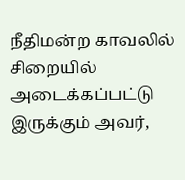நீதிமன்ற காவலில் சிறையில் அடைக்கப்பட்டு இருக்கும் அவர்,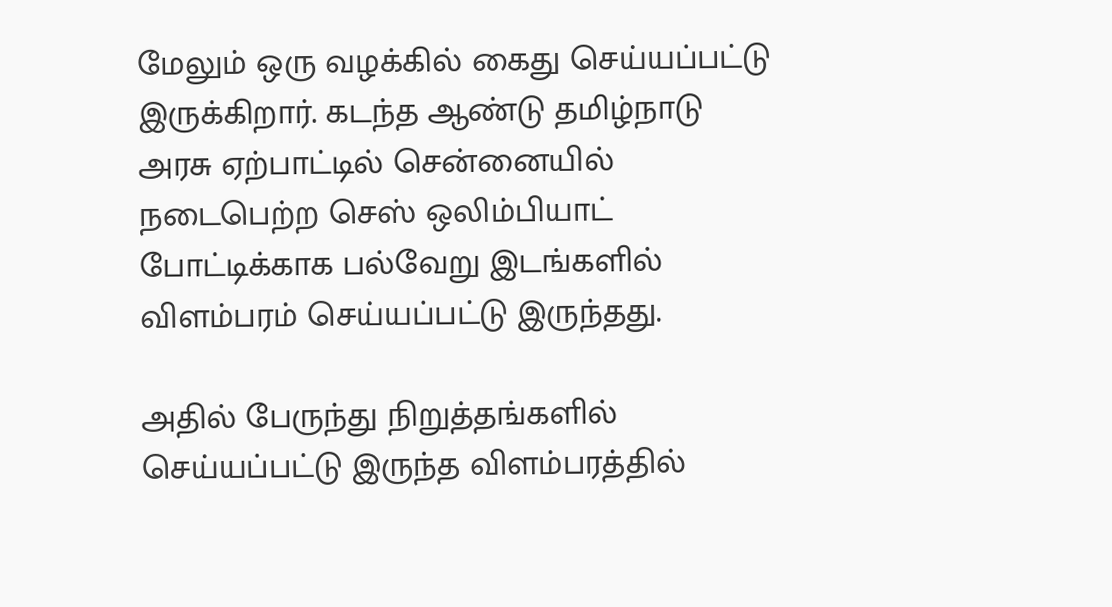மேலும் ஒரு வழக்கில் கைது செய்யப்பட்டு இருக்கிறார். கடந்த ஆண்டு தமிழ்நாடு அரசு ஏற்பாட்டில் சென்னையில் நடைபெற்ற செஸ் ஒலிம்பியாட் போட்டிக்காக பல்வேறு இடங்களில் விளம்பரம் செய்யப்பட்டு இருந்தது.

அதில் பேருந்து நிறுத்தங்களில் செய்யப்பட்டு இருந்த விளம்பரத்தில்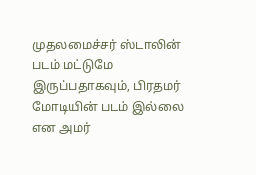முதலமைச்சர் ஸ்டாலின் படம் மட்டுமே இருப்பதாகவும், பிரதமர் மோடியின் படம் இல்லை என அமர்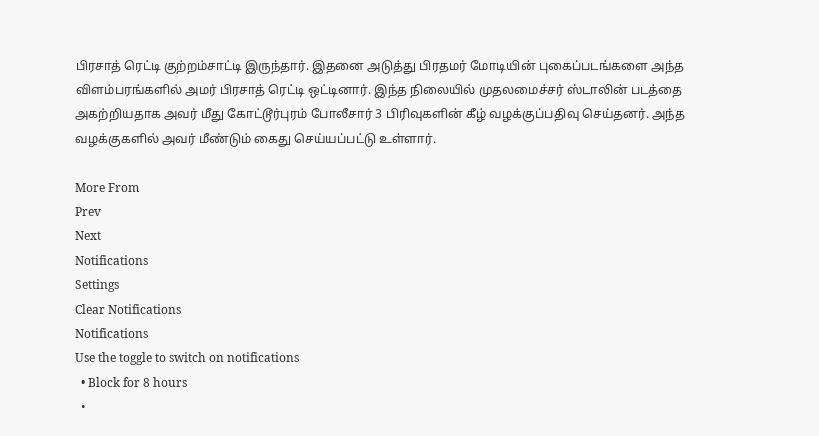பிரசாத் ரெட்டி குற்றம்சாட்டி இருந்தார். இதனை அடுத்து பிரதமர் மோடியின் புகைப்படங்களை அந்த விளம்பரங்களில் அமர் பிரசாத் ரெட்டி ஒட்டினார். இந்த நிலையில் முதலமைச்சர் ஸ்டாலின் படத்தை அகற்றியதாக அவர் மீது கோட்டூர்புரம் போலீசார் 3 பிரிவுகளின் கீழ் வழக்குப்பதிவு செய்தனர். அந்த வழக்குகளில் அவர் மீண்டும் கைது செய்யப்பட்டு உள்ளார்.

More From
Prev
Next
Notifications
Settings
Clear Notifications
Notifications
Use the toggle to switch on notifications
  • Block for 8 hours
  •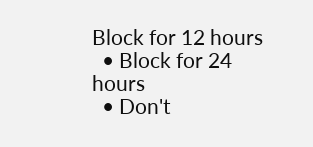Block for 12 hours
  • Block for 24 hours
  • Don't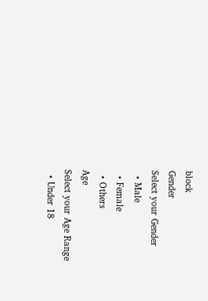block
Gender
Select your Gender
  • Male
  • Female
  • Others
Age
Select your Age Range
  • Under 18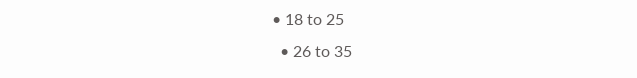• 18 to 25
  • 26 to 35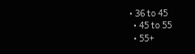• 36 to 45
  • 45 to 55
  • 55+